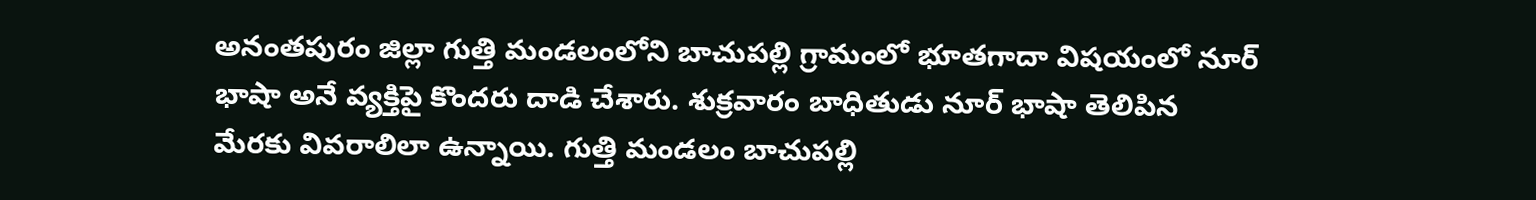అనంతపురం జిల్లా గుత్తి మండలంలోని బాచుపల్లి గ్రామంలో భూతగాదా విషయంలో నూర్ భాషా అనే వ్యక్తిపై కొందరు దాడి చేశారు. శుక్రవారం బాధితుడు నూర్ భాషా తెలిపిన మేరకు వివరాలిలా ఉన్నాయి. గుత్తి మండలం బాచుపల్లి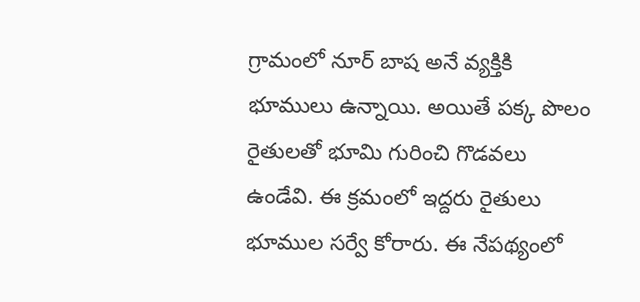గ్రామంలో నూర్ బాష అనే వ్యక్తికి భూములు ఉన్నాయి. అయితే పక్క పొలం రైతులతో భూమి గురించి గొడవలు ఉండేవి. ఈ క్రమంలో ఇద్దరు రైతులు భూముల సర్వే కోరారు. ఈ నేపథ్యంలో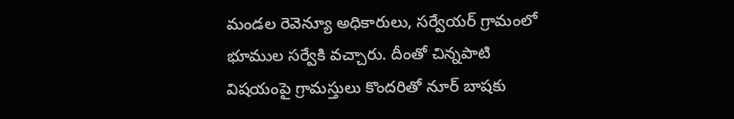మండల రెవెన్యూ అధికారులు, సర్వేయర్ గ్రామంలో భూముల సర్వేకి వచ్చారు. దీంతో చిన్నపాటి విషయంపై గ్రామస్తులు కొందరితో నూర్ బాషకు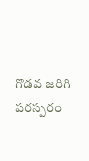గొడవ జరిగి పరస్పరం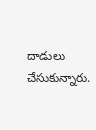దాడులు చేసుకున్నారు.